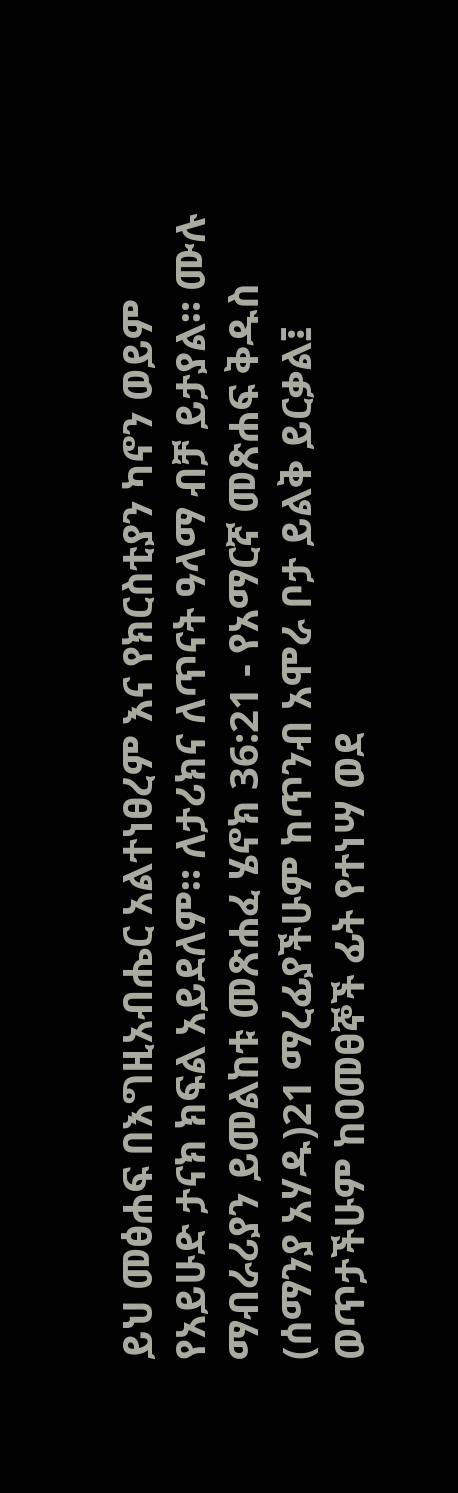ይህ መፅሐፍ በእግዚአብሔር አልተነፀረም እና የክርስቲያን ካኖን ወይም የአይሁድ ታናክ ክፍል አይደለም። ለታሪክና ለጥናት ዓላማ ብቻ ይታያል። ሙሉ ማብራሪያን ይመልከቱ መጽሐፈ ሄኖክ 36:21 - የአማርኛ መጽሐፍ ቅዱስ (ሰማንያ አሃዱ)21 ማረፊያችሁም ከጥንብ አሞራ ቦታ ይልቅ ይርቃል፤ ወጥታችሁም ከዐመፀኞች ፊት የተነሣ ወደ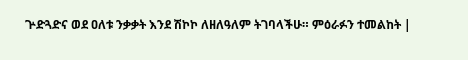ጕድጓድና ወደ ዐለቱ ንቃቃት እንደ ሽኮኮ ለዘለዓለም ትገባላችሁ። ምዕራፉን ተመልከት |